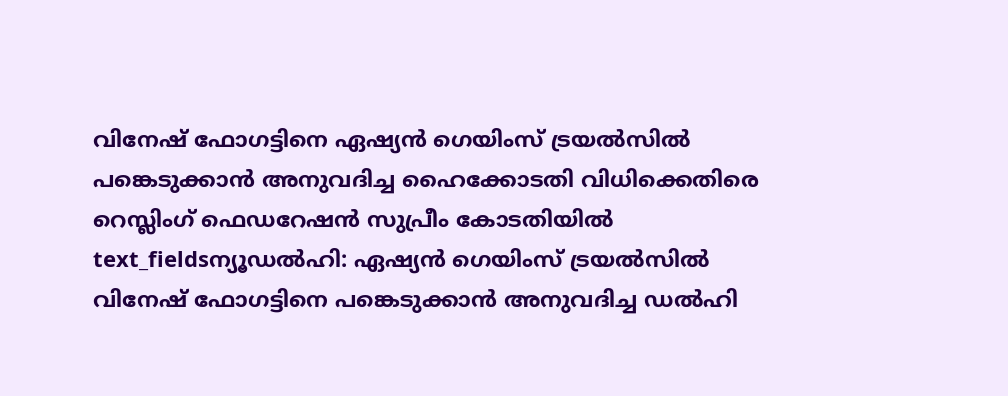വിനേഷ് ഫോഗട്ടിനെ ഏഷ്യൻ ഗെയിംസ് ട്രയൽസിൽ പങ്കെടുക്കാൻ അനുവദിച്ച ഹൈക്കോടതി വിധിക്കെതിരെ റെസ്ലിംഗ് ഫെഡറേഷൻ സുപ്രീം കോടതിയിൽ
text_fieldsന്യൂഡൽഹി: ഏഷ്യൻ ഗെയിംസ് ട്രയൽസിൽ വിനേഷ് ഫോഗട്ടിനെ പങ്കെടുക്കാൻ അനുവദിച്ച ഡൽഹി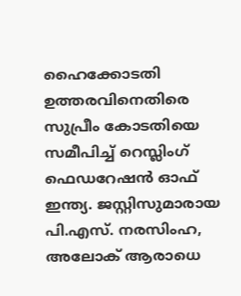ഹൈക്കോടതി ഉത്തരവിനെതിരെ സുപ്രീം കോടതിയെ സമീപിച്ച് റെസ്ലിംഗ് ഫെഡറേഷൻ ഓഫ് ഇന്ത്യ. ജസ്റ്റിസുമാരായ പി.എസ്. നരസിംഹ, അലോക് ആരാധെ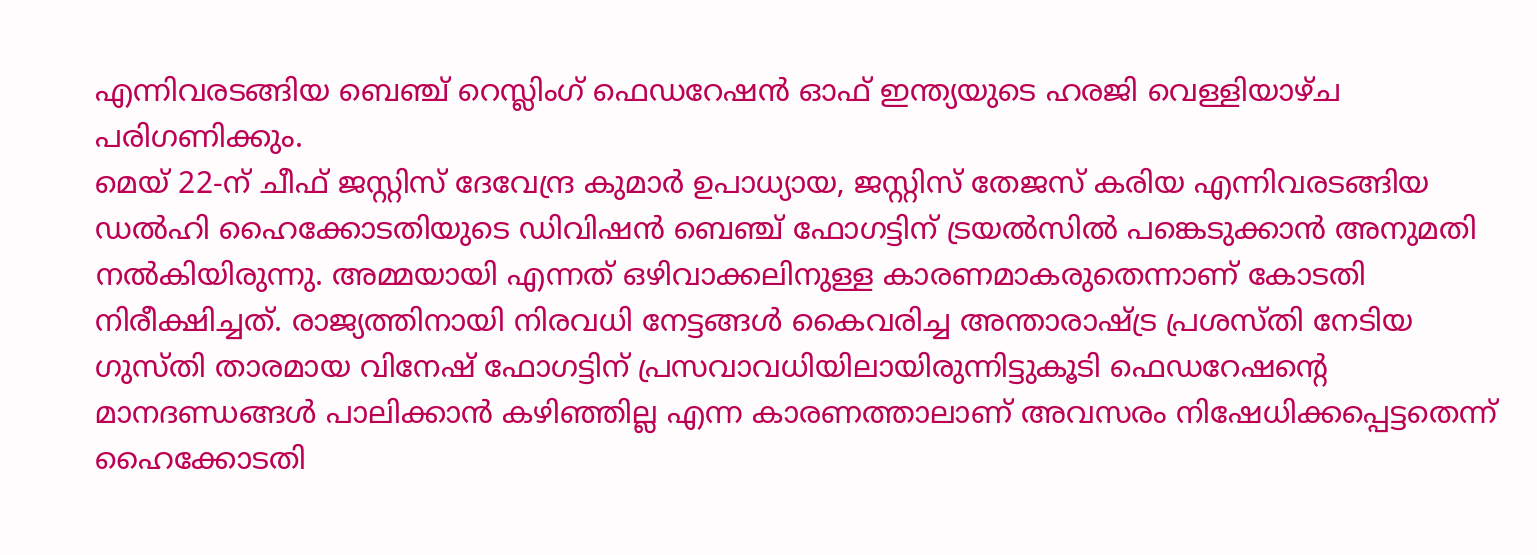എന്നിവരടങ്ങിയ ബെഞ്ച് റെസ്ലിംഗ് ഫെഡറേഷൻ ഓഫ് ഇന്ത്യയുടെ ഹരജി വെള്ളിയാഴ്ച പരിഗണിക്കും.
മെയ് 22-ന് ചീഫ് ജസ്റ്റിസ് ദേവേന്ദ്ര കുമാർ ഉപാധ്യായ, ജസ്റ്റിസ് തേജസ് കരിയ എന്നിവരടങ്ങിയ ഡൽഹി ഹൈക്കോടതിയുടെ ഡിവിഷൻ ബെഞ്ച് ഫോഗട്ടിന് ട്രയൽസിൽ പങ്കെടുക്കാൻ അനുമതി നൽകിയിരുന്നു. അമ്മയായി എന്നത് ഒഴിവാക്കലിനുള്ള കാരണമാകരുതെന്നാണ് കോടതി നിരീക്ഷിച്ചത്. രാജ്യത്തിനായി നിരവധി നേട്ടങ്ങൾ കൈവരിച്ച അന്താരാഷ്ട്ര പ്രശസ്തി നേടിയ ഗുസ്തി താരമായ വിനേഷ് ഫോഗട്ടിന് പ്രസവാവധിയിലായിരുന്നിട്ടുകൂടി ഫെഡറേഷന്റെ മാനദണ്ഡങ്ങൾ പാലിക്കാൻ കഴിഞ്ഞില്ല എന്ന കാരണത്താലാണ് അവസരം നിഷേധിക്കപ്പെട്ടതെന്ന് ഹൈക്കോടതി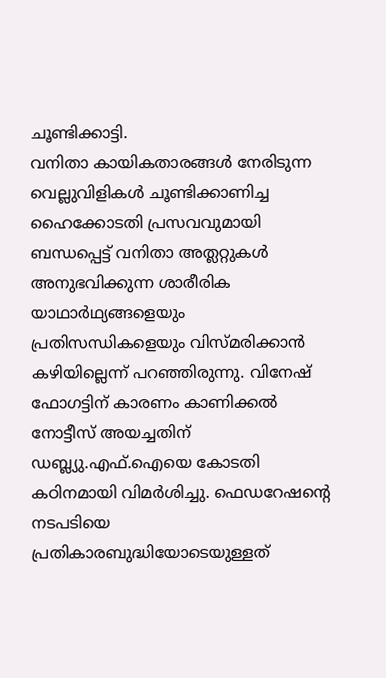ചൂണ്ടിക്കാട്ടി.
വനിതാ കായികതാരങ്ങൾ നേരിടുന്ന വെല്ലുവിളികൾ ചൂണ്ടിക്കാണിച്ച ഹൈക്കോടതി പ്രസവവുമായി ബന്ധപ്പെട്ട് വനിതാ അത്ലറ്റുകൾ അനുഭവിക്കുന്ന ശാരീരിക യാഥാർഥ്യങ്ങളെയും പ്രതിസന്ധികളെയും വിസ്മരിക്കാൻ കഴിയില്ലെന്ന് പറഞ്ഞിരുന്നു. വിനേഷ് ഫോഗട്ടിന് കാരണം കാണിക്കൽ നോട്ടീസ് അയച്ചതിന് ഡബ്ല്യു.എഫ്.ഐയെ കോടതി കഠിനമായി വിമർശിച്ചു. ഫെഡറേഷന്റെ നടപടിയെ പ്രതികാരബുദ്ധിയോടെയുള്ളത്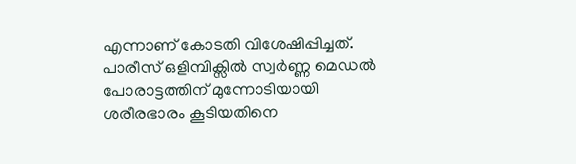എന്നാണ് കോടതി വിശേഷിപ്പിച്ചത്.
പാരീസ് ഒളിമ്പിക്സിൽ സ്വർണ്ണ മെഡൽ പോരാട്ടത്തിന് മുന്നോടിയായി ശരീരഭാരം കൂടിയതിനെ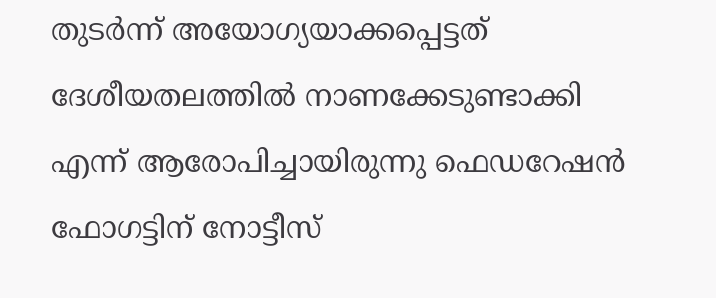തുടർന്ന് അയോഗ്യയാക്കപ്പെട്ടത് ദേശീയതലത്തിൽ നാണക്കേടുണ്ടാക്കി എന്ന് ആരോപിച്ചായിരുന്നു ഫെഡറേഷൻ ഫോഗട്ടിന് നോട്ടീസ്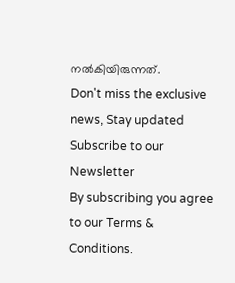നൽകിയിരുന്നത്.
Don't miss the exclusive news, Stay updated
Subscribe to our Newsletter
By subscribing you agree to our Terms & Conditions.